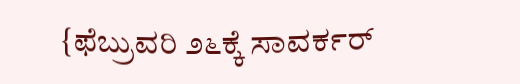{ಫೆಬ್ರುವರಿ ೨೬ಕ್ಕೆ ಸಾವರ್ಕರ್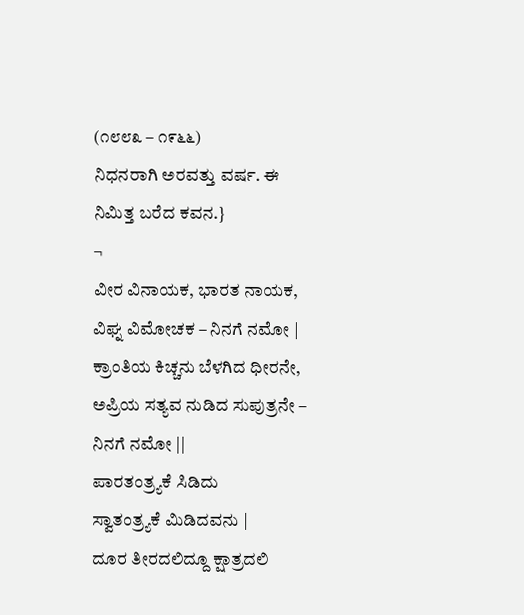(೧೮೮೩ – ೧೯೬೬)
ನಿಧನರಾಗಿ ಅರವತ್ತು ವರ್ಷ. ಈ ನಿಮಿತ್ತ ಬರೆದ ಕವನ.}
¬
ವೀರ ವಿನಾಯಕ, ಭಾರತ ನಾಯಕ,
ವಿಘ್ನ ವಿಮೋಚಕ – ನಿನಗೆ ನಮೋ |
ಕ್ರಾಂತಿಯ ಕಿಚ್ಚನು ಬೆಳಗಿದ ಧೀರನೇ,
ಅಪ್ರಿಯ ಸತ್ಯವ ನುಡಿದ ಸುಪುತ್ರನೇ – ನಿನಗೆ ನಮೋ ||
ಪಾರತಂತ್ರ್ಯಕೆ ಸಿಡಿದು
ಸ್ವಾತಂತ್ರ್ಯಕೆ ಮಿಡಿದವನು |
ದೂರ ತೀರದಲಿದ್ದೂ ಕ್ಷಾತ್ರದಲಿ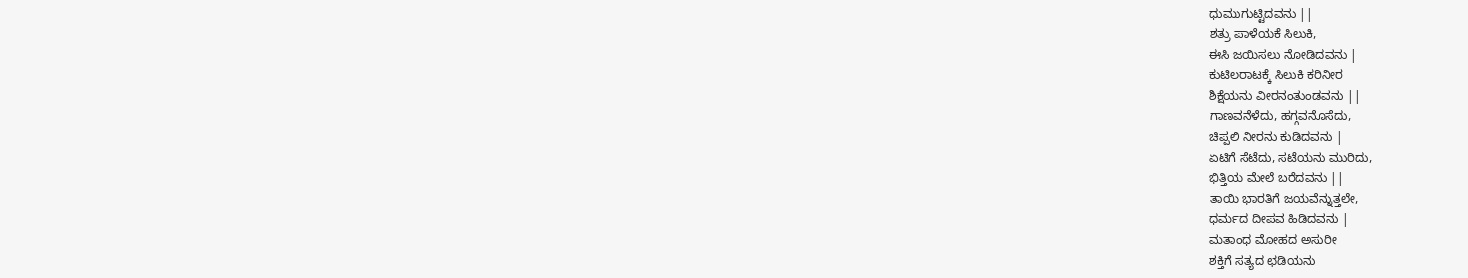ಧುಮುಗುಟ್ಟಿದವನು ||
ಶತ್ರು ಪಾಳೆಯಕೆ ಸಿಲುಕಿ,
ಈಸಿ ಜಯಿಸಲು ನೋಡಿದವನು |
ಕುಟಿಲರಾಟಕ್ಕೆ ಸಿಲುಕಿ ಕರಿನೀರ
ಶಿಕ್ಷೆಯನು ವೀರನಂತುಂಡವನು ||
ಗಾಣವನೆಳೆದು, ಹಗ್ಗವನೊಸೆದು,
ಚಿಪ್ಪಲಿ ನೀರನು ಕುಡಿದವನು |
ಏಟಿಗೆ ಸೆಟೆದು, ಸಟೆಯನು ಮುರಿದು,
ಭಿತ್ತಿಯ ಮೇಲೆ ಬರೆದವನು ||
ತಾಯಿ ಭಾರತಿಗೆ ಜಯವೆನ್ನುತ್ತಲೇ,
ಧರ್ಮದ ದೀಪವ ಹಿಡಿದವನು |
ಮತಾಂಧ ಮೋಹದ ಅಸುರೀ
ಶಕ್ತಿಗೆ ಸತ್ಯದ ಛಡಿಯನು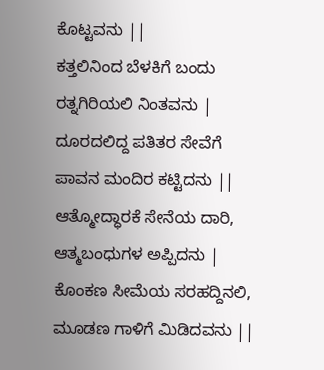ಕೊಟ್ಟವನು ||
ಕತ್ತಲಿನಿಂದ ಬೆಳಕಿಗೆ ಬಂದು
ರತ್ನಗಿರಿಯಲಿ ನಿಂತವನು |
ದೂರದಲಿದ್ದ ಪತಿತರ ಸೇವೆಗೆ
ಪಾವನ ಮಂದಿರ ಕಟ್ಟಿದನು ||
ಆತ್ಮೋದ್ಧಾರಕೆ ಸೇನೆಯ ದಾರಿ,
ಆತ್ಮಬಂಧುಗಳ ಅಪ್ಪಿದನು |
ಕೊಂಕಣ ಸೀಮೆಯ ಸರಹದ್ದಿನಲಿ,
ಮೂಡಣ ಗಾಳಿಗೆ ಮಿಡಿದವನು ||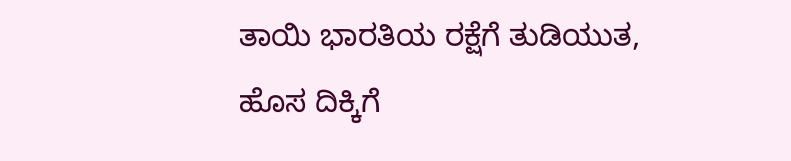ತಾಯಿ ಭಾರತಿಯ ರಕ್ಷೆಗೆ ತುಡಿಯುತ,
ಹೊಸ ದಿಕ್ಕಿಗೆ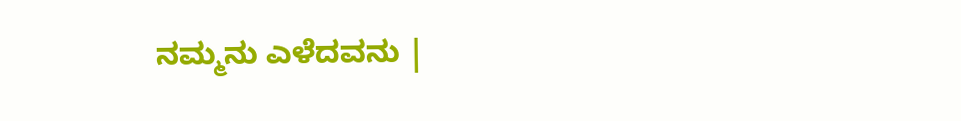ನಮ್ಮನು ಎಳೆದವನು |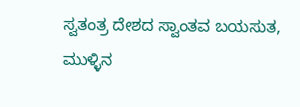ಸ್ವತಂತ್ರ ದೇಶದ ಸ್ವಾಂತವ ಬಯಸುತ,
ಮುಳ್ಳಿನ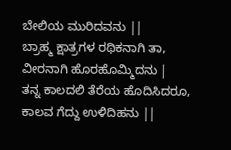ಬೇಲಿಯ ಮುರಿದವನು ||
ಬ್ರಾಹ್ಮ ಕ್ಷಾತ್ರಗಳ ರಥಿಕನಾಗಿ ತಾ,
ವೀರನಾಗಿ ಹೊರಹೊಮ್ಮಿದನು |
ತನ್ನ ಕಾಲದಲಿ ತೆರೆಯ ಹೊದಿಸಿದರೂ,
ಕಾಲವ ಗೆದ್ದು ಉಳಿದಿಹನು ||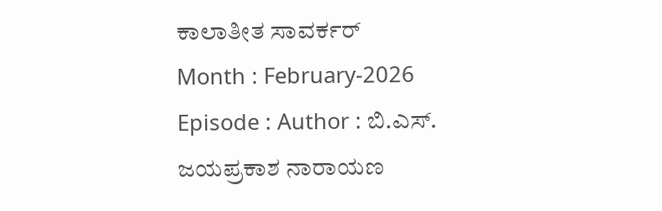ಕಾಲಾತೀತ ಸಾವರ್ಕರ್
Month : February-2026 Episode : Author : ಬಿ.ಎಸ್. ಜಯಪ್ರಕಾಶ ನಾರಾಯಣ